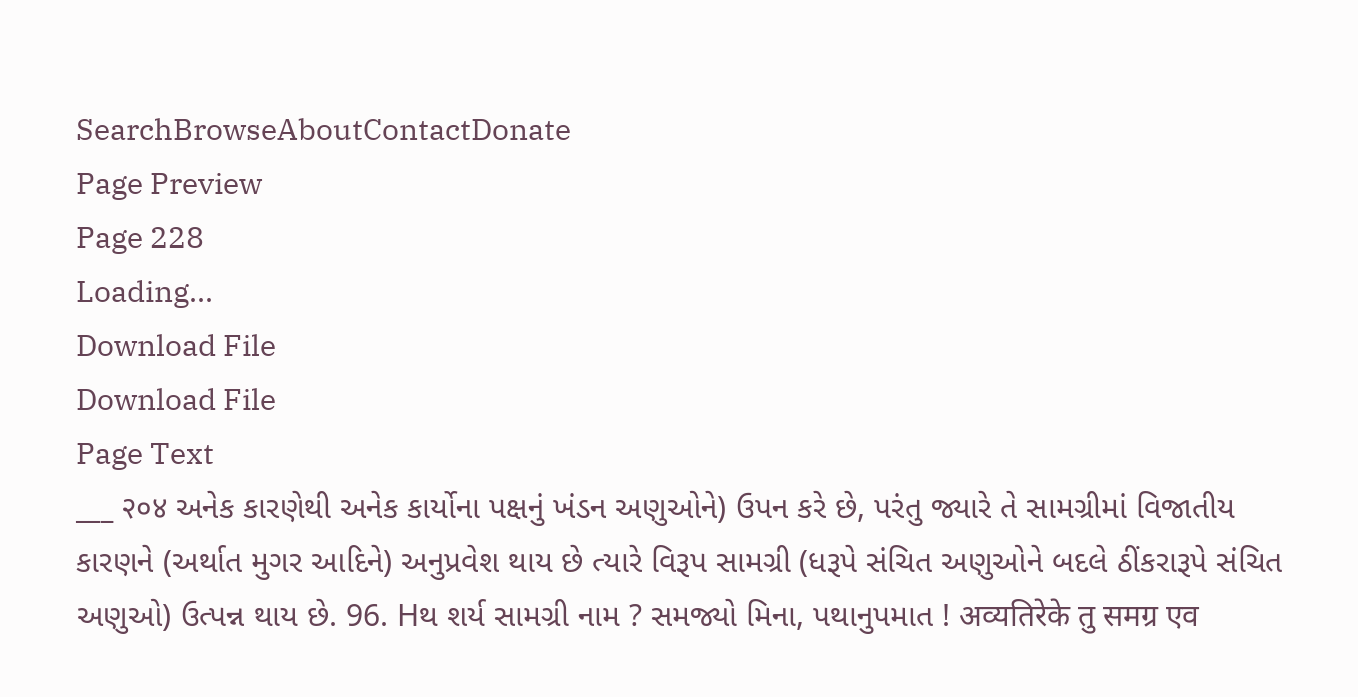SearchBrowseAboutContactDonate
Page Preview
Page 228
Loading...
Download File
Download File
Page Text
___ २०४ અનેક કારણેથી અનેક કાર્યોના પક્ષનું ખંડન અણુઓને) ઉપન કરે છે, પરંતુ જ્યારે તે સામગ્રીમાં વિજાતીય કારણને (અર્થાત મુગર આદિને) અનુપ્રવેશ થાય છે ત્યારે વિરૂપ સામગ્રી (ધરૂપે સંચિત અણુઓને બદલે ઠીંકરારૂપે સંચિત અણુઓ) ઉત્પન્ન થાય છે. 96. Hથ શર્ય સામગ્રી નામ ? સમજ્યો મિના, પથાનુપમાત ! अव्यतिरेके तु समग्र एव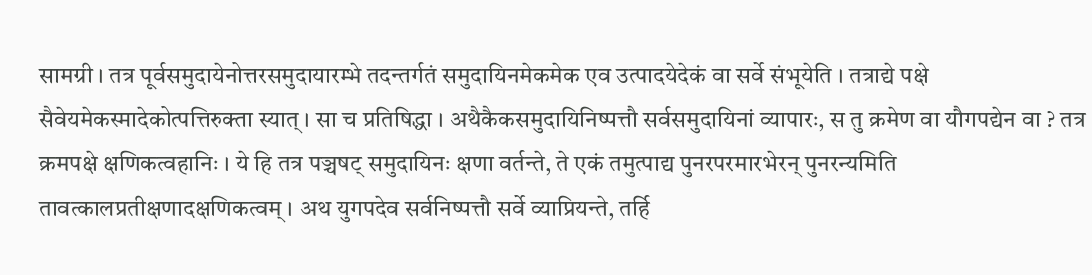सामग्री । तत्र पूर्वसमुदायेनोत्तरसमुदायारम्भे तदन्तर्गतं समुदायिनमेकमेक एव उत्पादयेदेकं वा सर्वे संभूयेति । तत्राद्ये पक्षे सैवेयमेकस्मादेकोत्पत्तिरुक्ता स्यात् । सा च प्रतिषिद्धा । अथैकैकसमुदायिनिष्पत्तौ सर्वसमुदायिनां व्यापारः, स तु क्रमेण वा यौगपद्येन वा ? तत्र क्रमपक्षे क्षणिकत्वहानिः । ये हि तत्र पञ्चषट् समुदायिनः क्षणा वर्तन्ते, ते एकं तमुत्पाद्य पुनरपरमारभेरन् पुनरन्यमिति तावत्कालप्रतीक्षणादक्षणिकत्वम् । अथ युगपदेव सर्वनिष्पत्तौ सर्वे व्याप्रियन्ते, तर्हि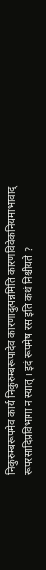निकुरुम्बरूपमेव कार्य निकुरुम्बरूपादेव कारणादुत्पन्नमिति कारणविवेकनियमाभावाद् रूपरसादिप्रविभागा न स्यात् । इदं रूपमेष रस इति कथं निश्चीयते ?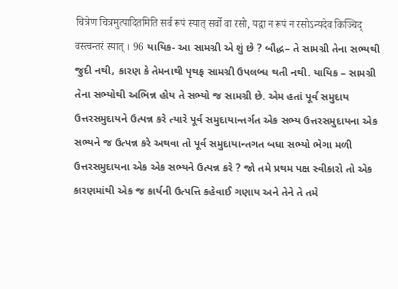चित्रेण चित्रमुत्पादितमिति सर्व रूपं स्यात् सर्वो वा रसो, यद्वा न रूपं न रसोऽन्यदेव किञ्चिद् वस्त्वन्तरं स्यात् । 96 યાયિક- આ સામગ્રી એ શું છે ? બૌદ્ધ– તે સામગ્રી તેના સભ્યથી જુદી નથી, કારણ કે તેમનાથી પૃથફ સામગ્રી ઉપલબ્ધ થતી નથી. યાયિક – સામગ્રી તેના સભ્યોથી અભિન્ન હોય તે સભ્યો જ સામગ્રી છે. એમ હતાં પૂર્વ સમુદાય ઉત્તરસમુદાયને ઉત્પન્ન કરે ત્યારે પૂર્વ સમુદાયાન્તર્ગત એક સભ્ય ઉત્તરસમુદાયના એક સભ્યને જ ઉત્પન્ન કરે અથવા તો પૂર્વ સમુદાયાન્તગત બધા સભ્યો ભેગા મળી ઉત્તરસમુદાયના એક એક સભ્યને ઉત્પન્ન કરે ? જો તમે પ્રથમ પક્ષ સ્વીકારો તો એક કારણમાંથી એક જ કાર્યની ઉત્પત્તિ કહેવાઈ ગણાય અને તેને તે તમે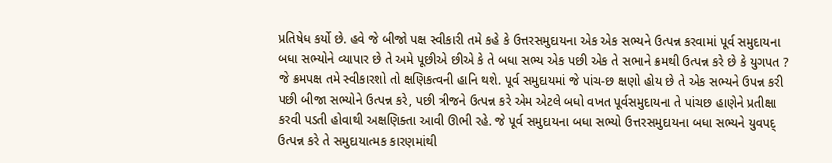પ્રતિષેધ કર્યો છે. હવે જે બીજો પક્ષ સ્વીકારી તમે કહે કે ઉત્તરસમુદાયના એક એક સભ્યને ઉત્પન્ન કરવામાં પૂર્વ સમુદાયના બધા સભ્યોને વ્યાપાર છે તે અમે પૂછીએ છીએ કે તે બધા સભ્ય એક પછી એક તે સભાને ક્રમથી ઉત્પન્ન કરે છે કે યુગપત ? જે ક્રમપક્ષ તમે સ્વીકારશો તો ક્ષણિકત્વની હાનિ થશે. પૂર્વ સમુદાયમાં જે પાંચ-છ ક્ષણો હોય છે તે એક સભ્યને ઉપન્ન કરી પછી બીજા સભ્યોને ઉત્પન્ન કરે, પછી ત્રીજને ઉત્પન્ન કરે એમ એટલે બધો વખત પૂર્વસમુદાયના તે પાંચછ હાણેને પ્રતીક્ષા કરવી પડતી હોવાથી અક્ષણિક્તા આવી ઊભી રહે. જે પૂર્વ સમુદાયના બધા સભ્યો ઉત્તરસમુદાયના બધા સભ્યને યુવપદ્ ઉત્પન્ન કરે તે સમુદાયાત્મક કારણમાંથી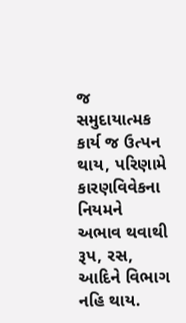જ સમુદાયાત્મક કાર્ય જ ઉત્પન થાય, પરિણામે કારણવિવેકના નિયમને અભાવ થવાથી રૂપ, રસ, આદિને વિભાગ નહિ થાય.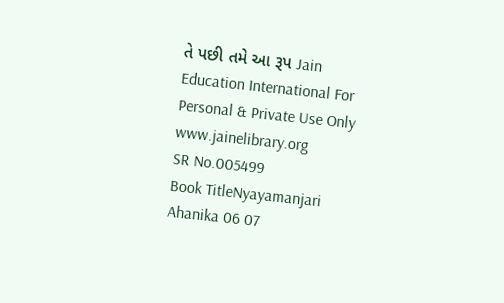તે પછી તમે આ રૂપ Jain Education International For Personal & Private Use Only www.jainelibrary.org
SR No.005499
Book TitleNyayamanjari Ahanika 06 07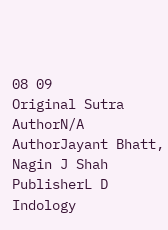08 09
Original Sutra AuthorN/A
AuthorJayant Bhatt, Nagin J Shah
PublisherL D Indology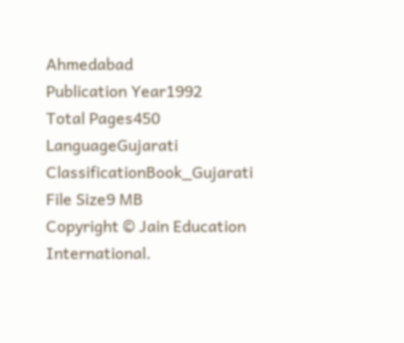Ahmedabad
Publication Year1992
Total Pages450
LanguageGujarati
ClassificationBook_Gujarati
File Size9 MB
Copyright © Jain Education International.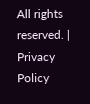All rights reserved. | Privacy Policy